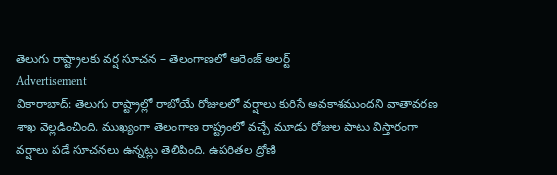తెలుగు రాష్ట్రాలకు వర్ష సూచన – తెలంగాణలో ఆరెంజ్ అలర్ట్
Advertisement
వికారాబాద్: తెలుగు రాష్ట్రాల్లో రాబోయే రోజులలో వర్షాలు కురిసే అవకాశముందని వాతావరణ శాఖ వెల్లడించింది. ముఖ్యంగా తెలంగాణ రాష్ట్రంలో వచ్చే మూడు రోజుల పాటు విస్తారంగా వర్షాలు పడే సూచనలు ఉన్నట్లు తెలిపింది. ఉపరితల ద్రోణి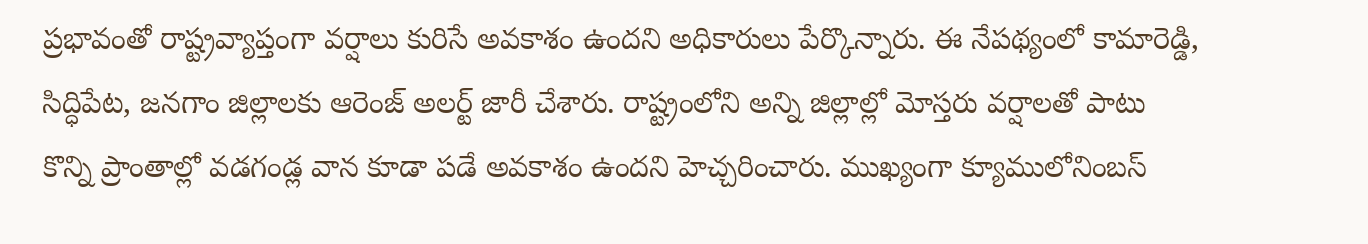ప్రభావంతో రాష్ట్రవ్యాప్తంగా వర్షాలు కురిసే అవకాశం ఉందని అధికారులు పేర్కొన్నారు. ఈ నేపథ్యంలో కామారెడ్డి, సిద్ధిపేట, జనగాం జిల్లాలకు ఆరెంజ్ అలర్ట్ జారీ చేశారు. రాష్ట్రంలోని అన్ని జిల్లాల్లో మోస్తరు వర్షాలతో పాటు కొన్ని ప్రాంతాల్లో వడగండ్ల వాన కూడా పడే అవకాశం ఉందని హెచ్చరించారు. ముఖ్యంగా క్యూములోనింబస్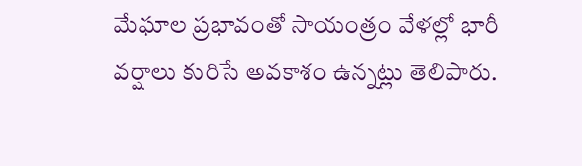మేఘాల ప్రభావంతో సాయంత్రం వేళల్లో భారీ వర్షాలు కురిసే అవకాశం ఉన్నట్లు తెలిపారు.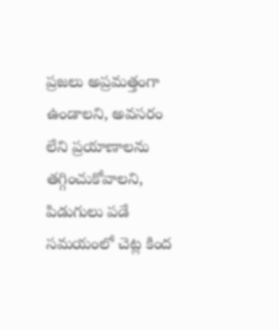ప్రజలు అప్రమత్తంగా ఉండాలని, అవసరం లేని ప్రయాణాలను తగ్గించుకోవాలని, పిడుగులు పడే సమయంలో చెట్ల కింద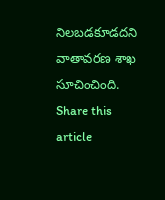నిలబడకూడదని వాతావరణ శాఖ సూచించింది.
Share this article